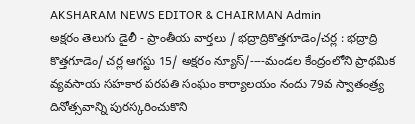AKSHARAM NEWS EDITOR & CHAIRMAN Admin
అక్షరం తెలుగు డైలీ - ప్రాంతీయ వార్తలు / భద్రాద్రికొత్తగూడెం/చర్ల : భద్రాద్రి కొత్తగూడెం/ చర్ల ఆగస్టు 15/ అక్షరం న్యూస్/----మండల కేంద్రంలోని ప్రాథమిక వ్యవసాయ సహకార పరపతి సంఘం కార్యాలయం నందు 79వ స్వాతంత్ర్య దినోత్సవాన్ని పురస్కరించుకొని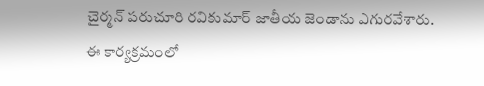చైర్మన్ పరుచూరి రవికుమార్ జాతీయ జెండాను ఎగురవేశారు. ఈ కార్యక్రమంలో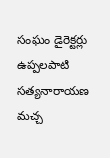సంఘం డైరెక్టర్లు ఉప్పలపాటి సత్యనారాయణ మచ్చ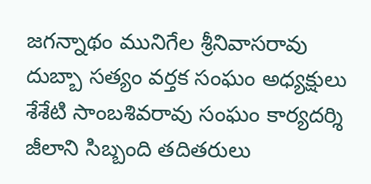జగన్నాథం మునిగేల శ్రీనివాసరావు దుబ్బా సత్యం వర్తక సంఘం అధ్యక్షులు శేశేటి సాంబశివరావు సంఘం కార్యదర్శి జీలాని సిబ్బంది తదితరులు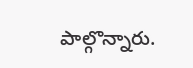పాల్గొన్నారు.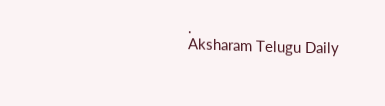.
Aksharam Telugu Daily